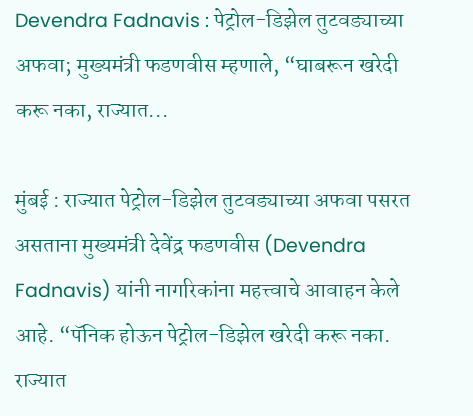Devendra Fadnavis : पेट्रोल-डिझेल तुटवड्याच्या अफवा; मुख्यमंत्री फडणवीस म्हणाले, “घाबरून खरेदी करू नका, राज्यात...

मुंबई : राज्यात पेट्रोल-डिझेल तुटवड्याच्या अफवा पसरत असताना मुख्यमंत्री देवेंद्र फडणवीस (Devendra Fadnavis) यांनी नागरिकांना महत्त्वाचे आवाहन केले आहे. “पॅनिक होऊन पेट्रोल-डिझेल खरेदी करू नका. राज्यात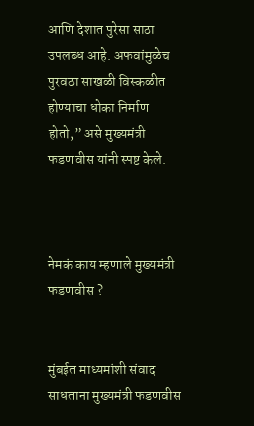आणि देशात पुरेसा साठा उपलब्ध आहे. अफवांमुळेच पुरवठा साखळी विस्कळीत होण्याचा धोका निर्माण होतो,” असे मुख्यमंत्री फडणवीस यांनी स्पष्ट केले.



नेमकं काय म्हणाले मुख्यमंत्री फडणवीस ?


मुंबईत माध्यमांशी संवाद साधताना मुख्यमंत्री फडणवीस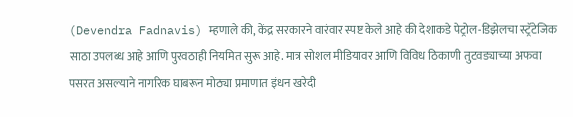(Devendra Fadnavis) म्हणाले की, केंद्र सरकारने वारंवार स्पष्ट केले आहे की देशाकडे पेट्रोल-डिझेलचा स्ट्रॅटेजिक साठा उपलब्ध आहे आणि पुरवठाही नियमित सुरू आहे. मात्र सोशल मीडियावर आणि विविध ठिकाणी तुटवड्याच्या अफवा पसरत असल्याने नागरिक घाबरून मोठ्या प्रमाणात इंधन खरेदी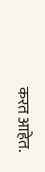करत आहेत.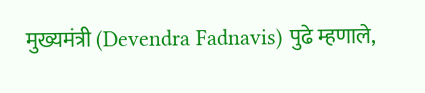मुख्यमंत्री (Devendra Fadnavis) पुढे म्हणाले,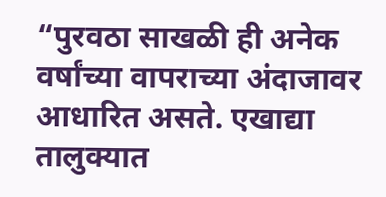“पुरवठा साखळी ही अनेक वर्षांच्या वापराच्या अंदाजावर आधारित असते. एखाद्या तालुक्यात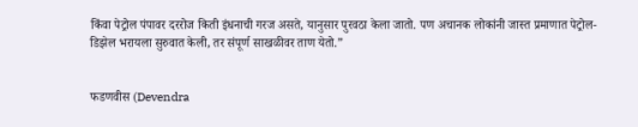किंवा पेट्रोल पंपावर दररोज किती इंधनाची गरज असते, यानुसार पुरवठा केला जातो. पण अचानक लोकांनी जास्त प्रमाणात पेट्रोल-डिझेल भरायला सुरुवात केली, तर संपूर्ण साखळीवर ताण येतो.”


फडणवीस (Devendra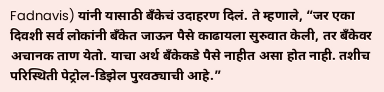Fadnavis) यांनी यासाठी बँकेचं उदाहरण दिलं. ते म्हणाले, “जर एका दिवशी सर्व लोकांनी बँकेत जाऊन पैसे काढायला सुरुवात केली, तर बँकेवर अचानक ताण येतो. याचा अर्थ बँकेकडे पैसे नाहीत असा होत नाही. तशीच परिस्थिती पेट्रोल-डिझेल पुरवठ्याची आहे.”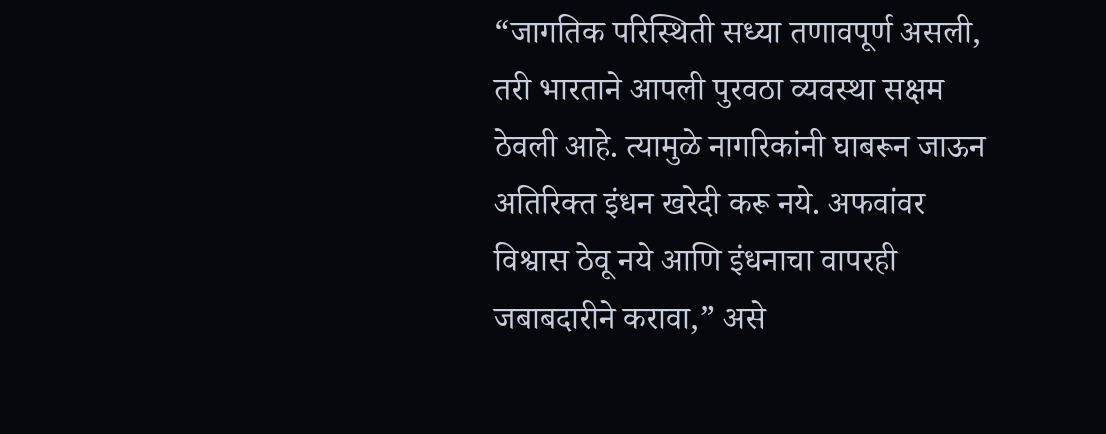“जागतिक परिस्थिती सध्या तणावपूर्ण असली, तरी भारताने आपली पुरवठा व्यवस्था सक्षम ठेवली आहे. त्यामुळे नागरिकांनी घाबरून जाऊन अतिरिक्त इंधन खरेदी करू नये. अफवांवर विश्वास ठेवू नये आणि इंधनाचा वापरही जबाबदारीने करावा,” असे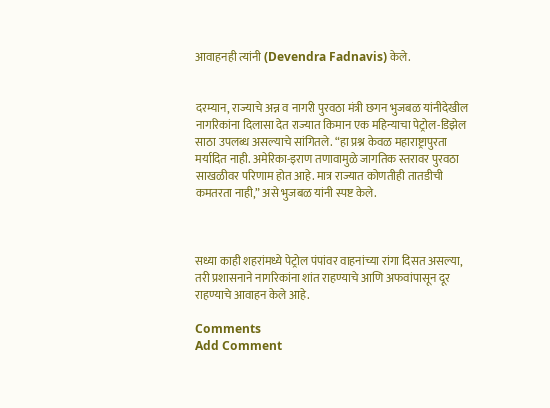आवाहनही त्यांनी (Devendra Fadnavis) केले.


दरम्यान, राज्याचे अन्न व नागरी पुरवठा मंत्री छगन भुजबळ यांनीदेखील नागरिकांना दिलासा देत राज्यात किमान एक महिन्याचा पेट्रोल-डिझेल साठा उपलब्ध असल्याचे सांगितले. “हा प्रश्न केवळ महाराष्ट्रापुरता मर्यादित नाही. अमेरिका-इराण तणावामुळे जागतिक स्तरावर पुरवठा साखळीवर परिणाम होत आहे. मात्र राज्यात कोणतीही तातडीची कमतरता नाही,” असे भुजबळ यांनी स्पष्ट केले.



सध्या काही शहरांमध्ये पेट्रोल पंपांवर वाहनांच्या रांगा दिसत असल्या, तरी प्रशासनाने नागरिकांना शांत राहण्याचे आणि अफवांपासून दूर राहण्याचे आवाहन केले आहे.

Comments
Add Comment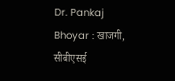Dr. Pankaj Bhoyar : खाजगी, सीबीएसई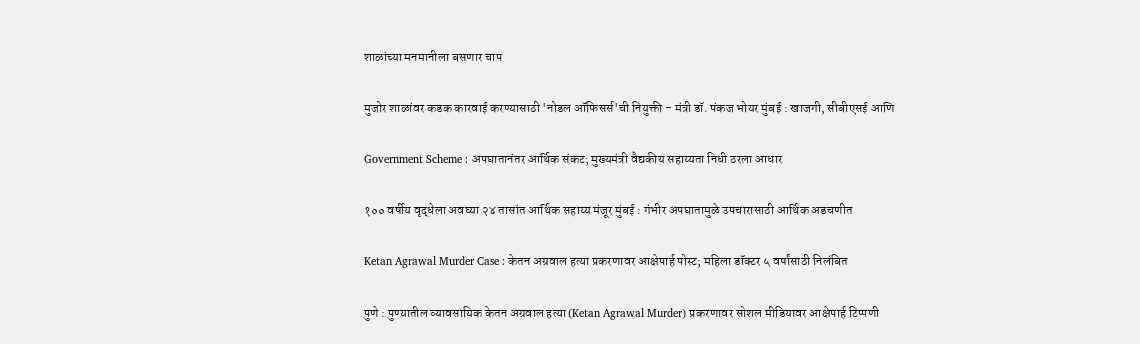शाळांच्या मनमानीला बसणार चाप

मुजोर शाळांवर कडक कारवाई करण्यासाठी 'नोडल ऑफिसर्स'ची नियुक्ती - मंत्री डॉ. पंकज भोयर मुंबई : खाजगी, सीबीएसई आणि

Government Scheme : अपघातानंतर आर्थिक संकट; मुख्यमंत्री वैद्यकीय सहाय्यता निधी ठरला आधार

१०० वर्षीय वृद्धेला अवघ्या २४ तासांत आर्थिक सहाय्य मंजूर मुंबई : गंभीर अपघातामुळे उपचारासाठी आर्थिक अडचणीत

Ketan Agrawal Murder Case : केतन अग्रवाल हत्या प्रकरणावर आक्षेपार्ह पोस्ट; महिला डॉक्टर ५ वर्षांसाठी निलंबित

पुणे : पुण्यातील व्यावसायिक केतन अग्रवाल हत्या (Ketan Agrawal Murder) प्रकरणावर सोशल मीडियावर आक्षेपार्ह टिप्पणी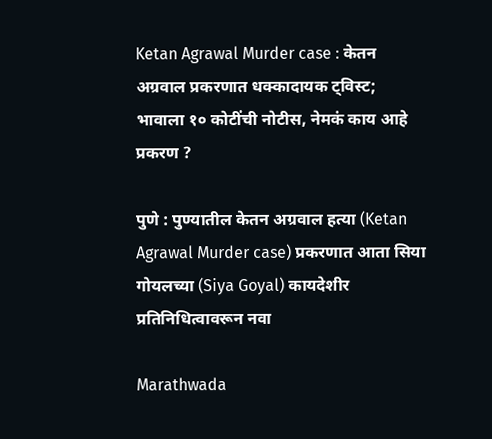Ketan Agrawal Murder case : केतन अग्रवाल प्रकरणात धक्कादायक ट्विस्ट; भावाला १० कोटींची नोटीस, नेमकं काय आहे प्रकरण ?

पुणे : पुण्यातील केतन अग्रवाल हत्या (Ketan Agrawal Murder case) प्रकरणात आता सिया गोयलच्या (Siya Goyal) कायदेशीर प्रतिनिधित्वावरून नवा

Marathwada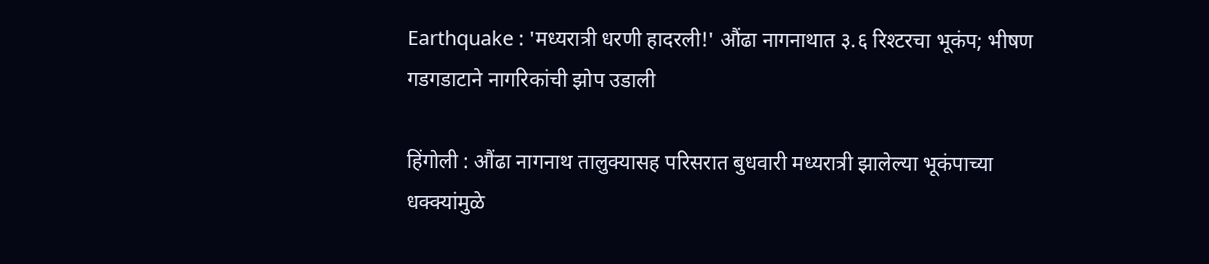Earthquake : 'मध्यरात्री धरणी हादरली!' औंढा नागनाथात ३.६ रिश्टरचा भूकंप; भीषण गडगडाटाने नागरिकांची झोप उडाली

हिंगोली : औंढा नागनाथ तालुक्यासह परिसरात बुधवारी मध्यरात्री झालेल्या भूकंपाच्या धक्क्यांमुळे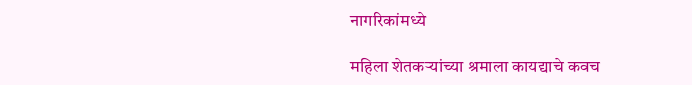नागरिकांमध्ये

महिला शेतकऱ्यांच्या श्रमाला कायद्याचे कवच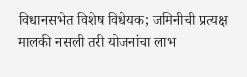विधानसभेत विशेष विधेयक; जमिनीची प्रत्यक्ष मालकी नसली तरी योजनांचा लाभ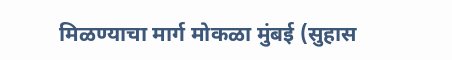मिळण्याचा मार्ग मोकळा मुंबई (सुहास